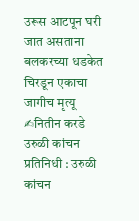उरूस आटपून घरी जात असताना बलकरच्या धडकेत चिरडून एकाचा जागीच मृत्यू
✍नितीन करडे
उरुळी कांचन प्रतिनिधी : उरुळी कांचन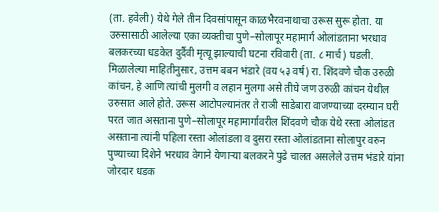(ता. हवेली) येथे गेले तीन दिवसांपासून काळभैरवनाथाचा उरूस सुरू होता. या उरुसासाठी आलेल्या एका व्यक्तीचा पुणे–सोलापूर महामार्ग ओलांडताना भरधाव बलकरच्या धडकेत दुर्दैवी मृत्यू झाल्याची घटना रविवारी (ता. ८ मार्च) घडली.
मिळालेल्या माहितीनुसार, उत्तम बबन भंडारे (वय ५३ वर्ष) रा. शिंदवणे चौक उरुळी कांचन, हे आणि त्यांची मुलगी व लहान मुलगा असे तीघे जण उरुळी कांचन येथील उरुसात आले होते. उरूस आटोपल्यानंतर ते राञी साडेबारा वाजण्याच्या दरम्यान घरी परत जात असताना पुणे–सोलापूर महामार्गावरील शिंदवणे चौक येथे रस्ता ओलांडत असताना त्यांनी पहिला रस्ता ओलांडला व दुसरा रस्ता ओलांडताना सोलापुर वरुन पुण्याच्या दिशेने भरधाव वेगाने येणाऱ्या बलकरने पुढे चालत असलेले उत्तम भंडारे यांना जोरदार धडक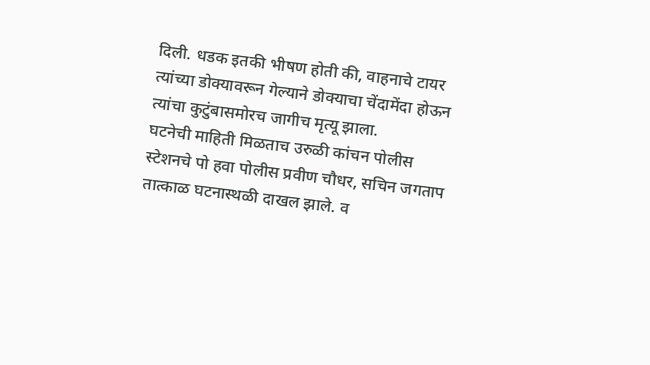दिली. धडक इतकी भीषण होती की, वाहनाचे टायर त्यांच्या डोक्यावरून गेल्याने डोक्याचा चेंदामेंदा होऊन त्यांचा कुटुंबासमोरच जागीच मृत्यू झाला.
घटनेची माहिती मिळताच उरुळी कांचन पोलीस स्टेशनचे पो हवा पोलीस प्रवीण चौधर, सचिन जगताप तात्काळ घटनास्थळी दाखल झाले. व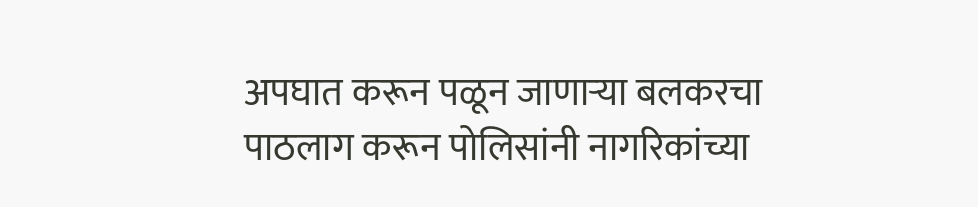अपघात करून पळून जाणाऱ्या बलकरचा पाठलाग करून पोलिसांनी नागरिकांच्या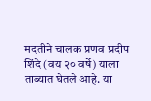मदतीने चालक प्रणव प्रदीप शिंदे (वय २० वर्षे) याला ताब्यात घेतले आहे. या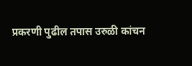प्रकरणी पुढील तपास उरुळी कांचन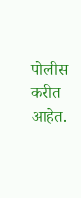पोलीस करीत आहेत.